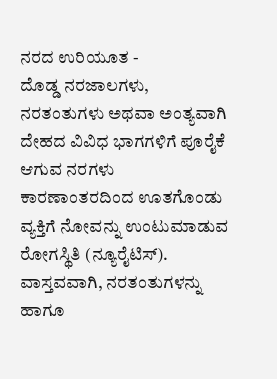ನರದ ಉರಿಯೂತ -
ದೊಡ್ಡ ನರಜಾಲಗಳು, ನರತಂತುಗಳು ಅಥವಾ ಅಂತ್ಯವಾಗಿ ದೇಹದ ವಿವಿಧ ಭಾಗಗಳಿಗೆ ಪೂರೈಕೆ ಆಗುವ ನರಗಳು ಕಾರಣಾಂತರದಿಂದ ಊತಗೊಂಡು ವ್ಯಕ್ತಿಗೆ ನೋವನ್ನು ಉಂಟುಮಾಡುವ ರೋಗಸ್ಥಿತಿ (ನ್ಯೂರೈಟಿಸ್). ವಾಸ್ತವವಾಗಿ, ನರತಂತುಗಳನ್ನು ಹಾಗೂ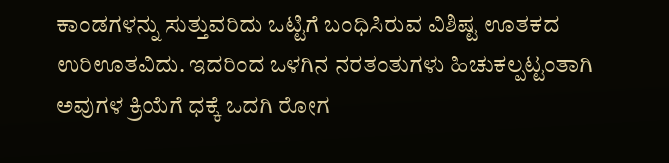ಕಾಂಡಗಳನ್ನು ಸುತ್ತುವರಿದು ಒಟ್ಟಿಗೆ ಬಂಧಿಸಿರುವ ವಿಶಿಷ್ಟ ಊತಕದ ಉರಿಊತವಿದು. ಇದರಿಂದ ಒಳಗಿನ ನರತಂತುಗಳು ಹಿಚುಕಲ್ಪಟ್ಟಂತಾಗಿ ಅವುಗಳ ಕ್ರಿಯೆಗೆ ಧಕ್ಕೆ ಒದಗಿ ರೋಗ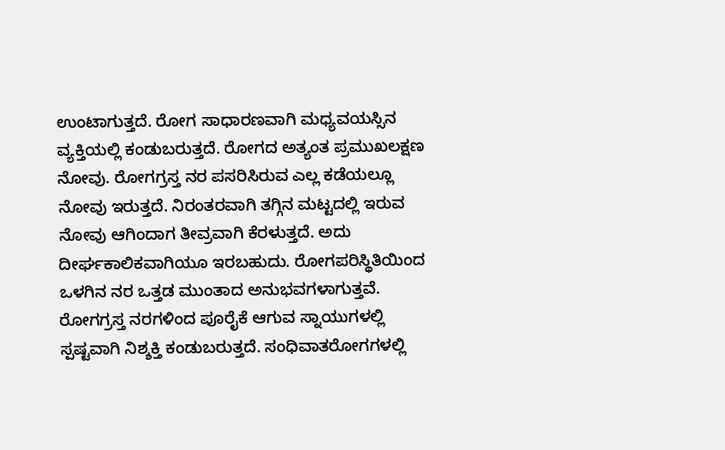ಉಂಟಾಗುತ್ತದೆ. ರೋಗ ಸಾಧಾರಣವಾಗಿ ಮಧ್ಯವಯಸ್ಸಿನ ವ್ಯಕ್ತಿಯಲ್ಲಿ ಕಂಡುಬರುತ್ತದೆ. ರೋಗದ ಅತ್ಯಂತ ಪ್ರಮುಖಲಕ್ಷಣ ನೋವು. ರೋಗಗ್ರಸ್ತ ನರ ಪಸರಿಸಿರುವ ಎಲ್ಲ ಕಡೆಯಲ್ಲೂ ನೋವು ಇರುತ್ತದೆ. ನಿರಂತರವಾಗಿ ತಗ್ಗಿನ ಮಟ್ಟದಲ್ಲಿ ಇರುವ ನೋವು ಆಗಿಂದಾಗ ತೀವ್ರವಾಗಿ ಕೆರಳುತ್ತದೆ. ಅದು ದೀರ್ಘಕಾಲಿಕವಾಗಿಯೂ ಇರಬಹುದು. ರೋಗಪರಿಸ್ಥಿತಿಯಿಂದ ಒಳಗಿನ ನರ ಒತ್ತಡ ಮುಂತಾದ ಅನುಭವಗಳಾಗುತ್ತವೆ. ರೋಗಗ್ರಸ್ತ ನರಗಳಿಂದ ಪೂರೈಕೆ ಆಗುವ ಸ್ನಾಯುಗಳಲ್ಲಿ ಸ್ಪಷ್ಟವಾಗಿ ನಿಶ್ಶಕ್ತಿ ಕಂಡುಬರುತ್ತದೆ. ಸಂಧಿವಾತರೋಗಗಳಲ್ಲಿ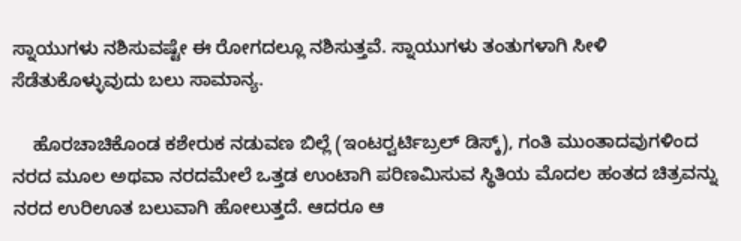ಸ್ನಾಯುಗಳು ನಶಿಸುವಷ್ಟೇ ಈ ರೋಗದಲ್ಲೂ ನಶಿಸುತ್ತವೆ. ಸ್ನಾಯುಗಳು ತಂತುಗಳಾಗಿ ಸೀಳಿ ಸೆಡೆತುಕೊಳ್ಳುವುದು ಬಲು ಸಾಮಾನ್ಯ.

    ಹೊರಚಾಚಿಕೊಂಡ ಕಶೇರುಕ ನಡುವಣ ಬಿಲ್ಲೆ (ಇಂಟರ್‍ವರ್ಟಿಬ್ರಲ್ ಡಿಸ್ಕ್), ಗಂತಿ ಮುಂತಾದವುಗಳಿಂದ ನರದ ಮೂಲ ಅಥವಾ ನರದಮೇಲೆ ಒತ್ತಡ ಉಂಟಾಗಿ ಪರಿಣಮಿಸುವ ಸ್ಥಿತಿಯ ಮೊದಲ ಹಂತದ ಚಿತ್ರವನ್ನು ನರದ ಉರಿಊತ ಬಲುವಾಗಿ ಹೋಲುತ್ತದೆ. ಆದರೂ ಆ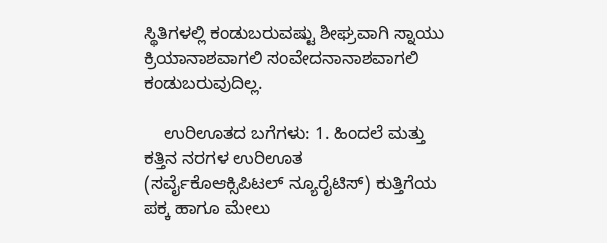ಸ್ಥಿತಿಗಳಲ್ಲಿ ಕಂಡುಬರುವಷ್ಟು ಶೀಘ್ರವಾಗಿ ಸ್ನಾಯು ಕ್ರಿಯಾನಾಶವಾಗಲಿ ಸಂವೇದನಾನಾಶವಾಗಲಿ ಕಂಡುಬರುವುದಿಲ್ಲ.

    ಉರಿಊತದ ಬಗೆಗಳು: 1. ಹಿಂದಲೆ ಮತ್ತು ಕತ್ತಿನ ನರಗಳ ಉರಿಊತ (ಸರ್ವೈಕೊಆಕ್ಸಿಪಿಟಲ್ ನ್ಯೂರೈಟಿಸ್) ಕುತ್ತಿಗೆಯ ಪಕ್ಕ ಹಾಗೂ ಮೇಲು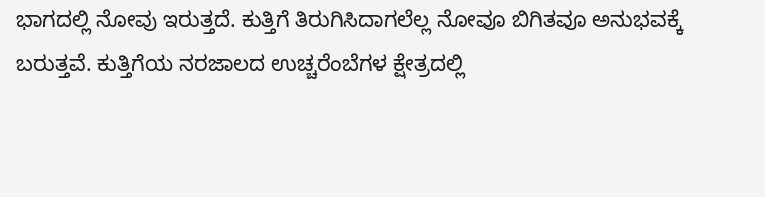ಭಾಗದಲ್ಲಿ ನೋವು ಇರುತ್ತದೆ. ಕುತ್ತಿಗೆ ತಿರುಗಿಸಿದಾಗಲೆಲ್ಲ ನೋವೂ ಬಿಗಿತವೂ ಅನುಭವಕ್ಕೆ ಬರುತ್ತವೆ. ಕುತ್ತಿಗೆಯ ನರಜಾಲದ ಉಚ್ಚರೆಂಬೆಗಳ ಕ್ಷೇತ್ರದಲ್ಲಿ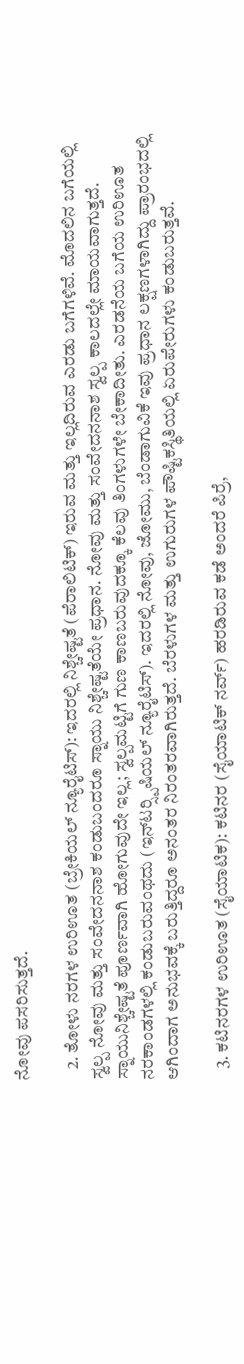ನೋವು ಪಸರಿಸುತ್ತದೆ.

   2. ತೋಳು ನರಗಳ ಉರಿಊತ (ಬ್ರೇಕಿಯಲ್ ನ್ಯೂರೈಟಿಸ್): ಇದರಲ್ಲಿ ನಿಶ್ಚೇಷ್ಟತೆ (ಪೆರಾಲಿಟಿಕ್) ಇರುವ ಮತ್ತು ಇಲ್ಲದಿರುವ ಎರಡು ಬಗೆಗಳಿವೆ. ಮೊದಲಿನ ಬಗೆಯಲ್ಲಿ ಸ್ವಲ್ಪ ನೋವು ಮತ್ತು ಸಂವೇದನನಾಶ ಕಂಡುಬಂದರೂ ಸ್ನಾಯು ನಿಶ್ಚೇಷ್ಟತೆಯೇ ಪ್ರಧಾನ. ನೋವು ಮತ್ತು ಸಂವೇದನನಾಶ ಸ್ವಲ್ಪ ಕಾಲದಲ್ಲೇ ಮಾಯವಾಗುತ್ತದೆ. ಸ್ನಾಯುನಿಶ್ಚೇಷ್ಟತೆ ಪೂರ್ಣವಾಗಿ ಹೋಗುವುದೇ ಇಲ್ಲ; ಸ್ವಲ್ಪಮಟ್ಟಿಗೆ ಗುಣ ಕಾಣಬರುವುದಕ್ಕೂ ಕೆಲವು ತಿಂಗಳುಗಳೇ ಬೇಕಾದೀತು. ಎರಡನೆಯ ಬಗೆಯ ಉರಿಊತ ನರಕಾಂಡಗಳಲ್ಲಿ ಕಂಡುಬರುವಂಥದು (ಇನ್‍ಟರ್‍ಸ್ಪಿಷಿಯಲ್ ನ್ಯೂರೈಟಿಸ್). ಇದರಲ್ಲಿ ನೋವು, ಜೋಮು, ಬೆಂಡಾಗುವಿಕೆ ಇವು ಪ್ರಧಾನ ಲಕ್ಷಣಗಳಾಗಿದ್ದು ಪ್ರಾರಂಭದಲ್ಲಿ ಆಗಿಂದಾಗ ಅನುಭವಕ್ಕೆ ಬರುತ್ತಿದ್ದರೂ ಅನಂತರ ನಿರಂತರವಾಗಿರುತ್ತದೆ. ಬೆರಳುಗಳ ಮತ್ತು ಉಗುರುಗಳ ಪೌಷ್ಟಿಕಸ್ಥಿತಿಯಲ್ಲಿ ಏರುಪೇರುಗಳು ಕಂಡುಬರುತ್ತವೆ.

   3. ಕಟಿನರಗಳ ಉರಿಊತ (ಸೈಯಾಟಿಕ): ಕಟಿನರ (ಸೈಯಾಟಿಕ್ ನರ್ವ್) ಹರಡಿರುವ ಕಡೆ ಅಂದರೆ ಪಿರ್ರೆ,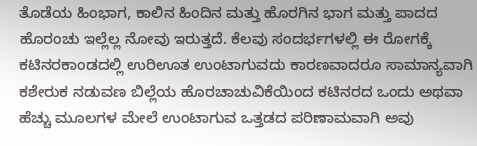ತೊಡೆಯ ಹಿಂಭಾಗ, ಕಾಲಿನ ಹಿಂದಿನ ಮತ್ತು ಹೊರಗಿನ ಭಾಗ ಮತ್ತು ಪಾದದ ಹೊರಂಚು ಇಲ್ಲೆಲ್ಲ ನೋವು ಇರುತ್ತದೆ. ಕೆಲವು ಸಂದರ್ಭಗಳಲ್ಲಿ ಈ ರೋಗಕ್ಕೆ ಕಟಿನರಕಾಂಡದಲ್ಲಿ ಉರಿಊತ ಉಂಟಾಗುವದು ಕಾರಣವಾದರೂ ಸಾಮಾನ್ಯವಾಗಿ ಕಶೇರುಕ ನಡುವಣ ಬಿಲ್ಲೆಯ ಹೊರಚಾಚುವಿಕೆಯಿಂದ ಕಟಿನರದ ಒಂದು ಅಥವಾ ಹೆಚ್ಚು ಮೂಲಗಳ ಮೇಲೆ ಉಂಟಾಗುವ ಒತ್ತಡದ ಪರಿಣಾಮವಾಗಿ ಅವು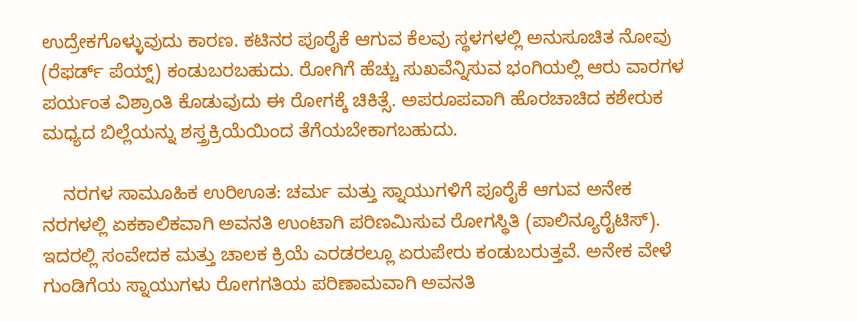ಉದ್ರೇಕಗೊಳ್ಳುವುದು ಕಾರಣ. ಕಟಿನರ ಪೂರೈಕೆ ಆಗುವ ಕೆಲವು ಸ್ಥಳಗಳಲ್ಲಿ ಅನುಸೂಚಿತ ನೋವು (ರೆಫರ್ಡ್ ಪೆಯ್ನ್) ಕಂಡುಬರಬಹುದು. ರೋಗಿಗೆ ಹೆಚ್ಚು ಸುಖವೆನ್ನಿಸುವ ಭಂಗಿಯಲ್ಲಿ ಆರು ವಾರಗಳ ಪರ್ಯಂತ ವಿಶ್ರಾಂತಿ ಕೊಡುವುದು ಈ ರೋಗಕ್ಕೆ ಚಿಕಿತ್ಸೆ. ಅಪರೂಪವಾಗಿ ಹೊರಚಾಚಿದ ಕಶೇರುಕ ಮಧ್ಯದ ಬಿಲ್ಲೆಯನ್ನು ಶಸ್ತ್ರಕ್ರಿಯೆಯಿಂದ ತೆಗೆಯಬೇಕಾಗಬಹುದು.

    ನರಗಳ ಸಾಮೂಹಿಕ ಉರಿಊತ: ಚರ್ಮ ಮತ್ತು ಸ್ನಾಯುಗಳಿಗೆ ಪೂರೈಕೆ ಆಗುವ ಅನೇಕ ನರಗಳಲ್ಲಿ ಏಕಕಾಲಿಕವಾಗಿ ಅವನತಿ ಉಂಟಾಗಿ ಪರಿಣಮಿಸುವ ರೋಗಸ್ಥಿತಿ (ಪಾಲಿನ್ಯೂರೈಟಿಸ್). ಇದರಲ್ಲಿ ಸಂವೇದಕ ಮತ್ತು ಚಾಲಕ ಕ್ರಿಯೆ ಎರಡರಲ್ಲೂ ಏರುಪೇರು ಕಂಡುಬರುತ್ತವೆ. ಅನೇಕ ವೇಳೆ ಗುಂಡಿಗೆಯ ಸ್ನಾಯುಗಳು ರೋಗಗತಿಯ ಪರಿಣಾಮವಾಗಿ ಅವನತಿ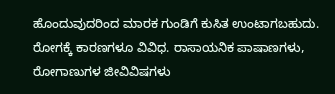ಹೊಂದುವುದರಿಂದ ಮಾರಕ ಗುಂಡಿಗೆ ಕುಸಿತ ಉಂಟಾಗಬಹುದು. ರೋಗಕ್ಕೆ ಕಾರಣಗಳೂ ವಿವಿಧ. ರಾಸಾಯನಿಕ ಪಾಷಾಣಗಳು, ರೋಗಾಣುಗಳ ಜೀವಿವಿಷಗಳು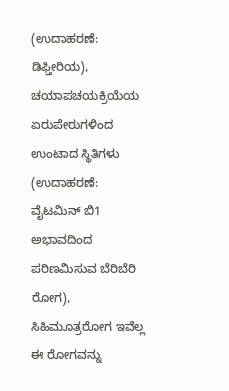(ಉದಾಹರಣೆ: ಡಿಫ್ತೀರಿಯ), ಚಯಾಪಚಯಕ್ರಿಯೆಯ ಏರುಪೇರುಗಳಿಂದ ಉಂಟಾದ ಸ್ಥಿತಿಗಳು (ಉದಾಹರಣೆ: ವೈಟಮಿನ್ ಬಿ1 ಅಭಾವದಿಂದ ಪರಿಣಮಿಸುವ ಬೆರಿಬೆರಿ ರೋಗ), ಸಿಹಿಮೂತ್ರರೋಗ ಇವೆಲ್ಲ ಈ ರೋಗವನ್ನು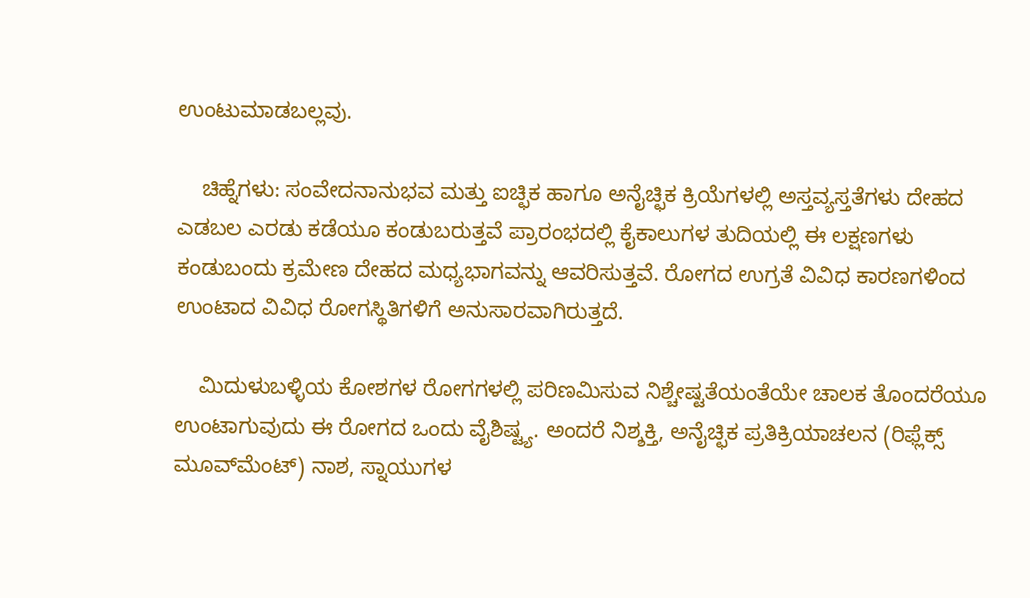ಉಂಟುಮಾಡಬಲ್ಲವು.

    ಚಿಹ್ನೆಗಳು: ಸಂವೇದನಾನುಭವ ಮತ್ತು ಐಚ್ಛಿಕ ಹಾಗೂ ಅನೈಚ್ಛಿಕ ಕ್ರಿಯೆಗಳಲ್ಲಿ ಅಸ್ತವ್ಯಸ್ತತೆಗಳು ದೇಹದ ಎಡಬಲ ಎರಡು ಕಡೆಯೂ ಕಂಡುಬರುತ್ತವೆ ಪ್ರಾರಂಭದಲ್ಲಿ ಕೈಕಾಲುಗಳ ತುದಿಯಲ್ಲಿ ಈ ಲಕ್ಷಣಗಳು ಕಂಡುಬಂದು ಕ್ರಮೇಣ ದೇಹದ ಮಧ್ಯಭಾಗವನ್ನು ಆವರಿಸುತ್ತವೆ. ರೋಗದ ಉಗ್ರತೆ ವಿವಿಧ ಕಾರಣಗಳಿಂದ ಉಂಟಾದ ವಿವಿಧ ರೋಗಸ್ಥಿತಿಗಳಿಗೆ ಅನುಸಾರವಾಗಿರುತ್ತದೆ.

    ಮಿದುಳುಬಳ್ಳಿಯ ಕೋಶಗಳ ರೋಗಗಳಲ್ಲಿ ಪರಿಣಮಿಸುವ ನಿಶ್ಚೇಷ್ಟತೆಯಂತೆಯೇ ಚಾಲಕ ತೊಂದರೆಯೂ ಉಂಟಾಗುವುದು ಈ ರೋಗದ ಒಂದು ವೈಶಿಷ್ಟ್ಯ. ಅಂದರೆ ನಿಶ್ಶಕ್ತಿ, ಅನೈಚ್ಛಿಕ ಪ್ರತಿಕ್ರಿಯಾಚಲನ (ರಿಫ್ಲೆಕ್ಸ್ ಮೂವ್‍ಮೆಂಟ್) ನಾಶ, ಸ್ನಾಯುಗಳ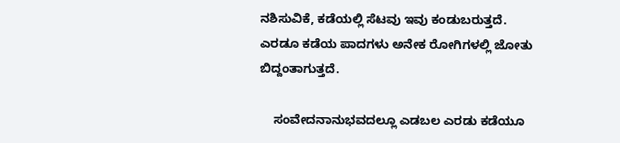ನಶಿಸುವಿಕೆ, ಕಡೆಯಲ್ಲಿ ಸೆಟವು ಇವು ಕಂಡುಬರುತ್ತದೆ. ಎರಡೂ ಕಡೆಯ ಪಾದಗಳು ಅನೇಕ ರೋಗಿಗಳಲ್ಲಿ ಜೋತು ಬಿದ್ದಂತಾಗುತ್ತದೆ.

    ಸಂವೇದನಾನುಭವದಲ್ಲೂ ಎಡಬಲ ಎರಡು ಕಡೆಯೂ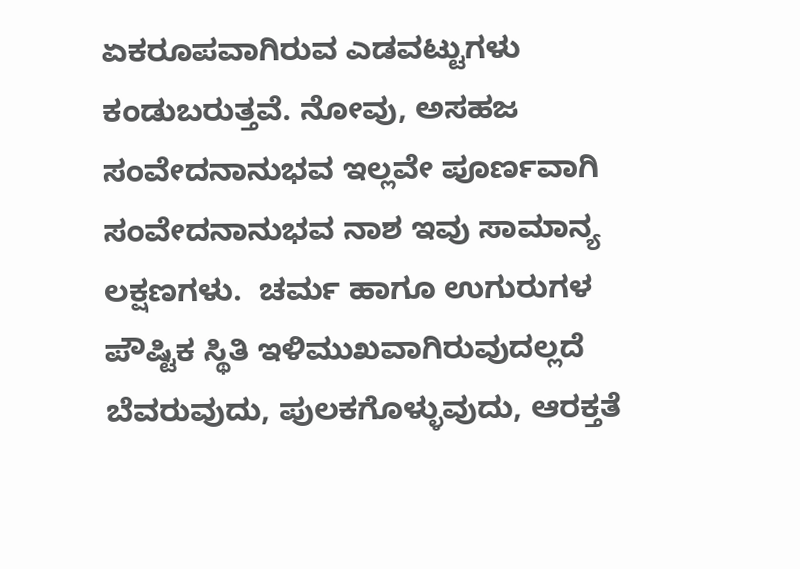ಏಕರೂಪವಾಗಿರುವ ಎಡವಟ್ಟುಗಳು ಕಂಡುಬರುತ್ತವೆ. ನೋವು, ಅಸಹಜ ಸಂವೇದನಾನುಭವ ಇಲ್ಲವೇ ಪೂರ್ಣವಾಗಿ ಸಂವೇದನಾನುಭವ ನಾಶ ಇವು ಸಾಮಾನ್ಯ ಲಕ್ಷಣಗಳು.  ಚರ್ಮ ಹಾಗೂ ಉಗುರುಗಳ ಪೌಷ್ಟಿಕ ಸ್ಥಿತಿ ಇಳಿಮುಖವಾಗಿರುವುದಲ್ಲದೆ ಬೆವರುವುದು, ಪುಲಕಗೊಳ್ಳುವುದು, ಆರಕ್ತತೆ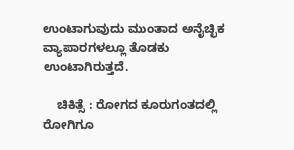ಉಂಟಾಗುವುದು ಮುಂತಾದ ಅನೈಚ್ಛಿಕ ವ್ಯಾಪಾರಗಳಲ್ಲೂ ತೊಡಕು ಉಂಟಾಗಿರುತ್ತದೆ.

    ಚಿಕಿತ್ಸೆ : ರೋಗದ ಕೂರುಗಂತದಲ್ಲಿ ರೋಗಿಗೂ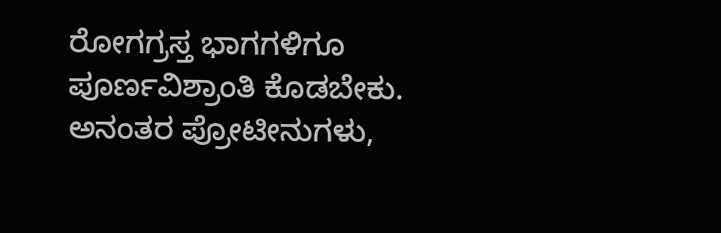ರೋಗಗ್ರಸ್ತ ಭಾಗಗಳಿಗೂ ಪೂರ್ಣವಿಶ್ರಾಂತಿ ಕೊಡಬೇಕು. ಅನಂತರ ಪ್ರೋಟೀನುಗಳು,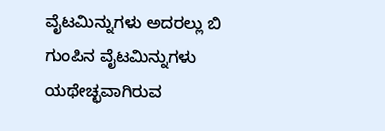ವೈಟಮಿನ್ನುಗಳು ಅದರಲ್ಲು ಬಿ ಗುಂಪಿನ ವೈಟಮಿನ್ನುಗಳು ಯಥೇಚ್ಛವಾಗಿರುವ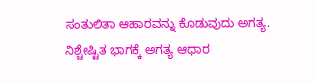ಸಂತುಲಿತಾ ಆಹಾರವನ್ನು ಕೊಡುವುದು ಅಗತ್ಯ. ನಿಶ್ಚೇಷ್ಟಿತ ಭಾಗಕ್ಕೆ ಅಗತ್ಯ ಆಧಾರ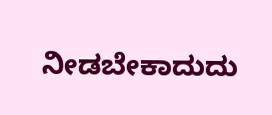ನೀಡಬೇಕಾದುದು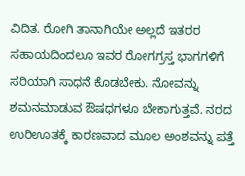ವಿದಿತ. ರೋಗಿ ತಾನಾಗಿಯೇ ಅಲ್ಲದೆ ಇತರರ ಸಹಾಯದಿಂದಲೂ ಇವರ ರೋಗಗ್ರಸ್ತ ಭಾಗಗಳಿಗೆ ಸರಿಯಾಗಿ ಸಾಧನೆ ಕೊಡಬೇಕು. ನೋವನ್ನು ಶಮನಮಾಡುವ ಔಷಧಗಳೂ ಬೇಕಾಗುತ್ತವೆ. ನರದ ಉರಿಊತಕ್ಕೆ ಕಾರಣವಾದ ಮೂಲ ಅಂಶವನ್ನು ಪತ್ತೆ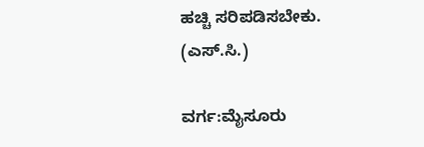ಹಚ್ಚಿ ಸರಿಪಡಿಸಬೇಕು.      (ಎಸ್.ಸಿ.)

ವರ್ಗ:ಮೈಸೂರು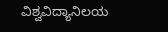ವಿಶ್ವವಿದ್ಯಾನಿಲಯ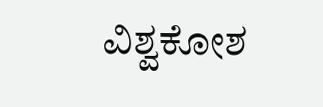ವಿಶ್ವಕೋಶ